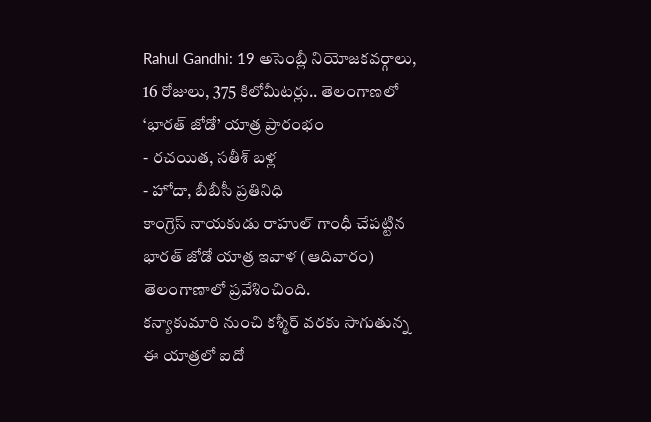Rahul Gandhi: 19 అసెంబ్లీ నియోజకవర్గాలు, 16 రోజులు, 375 కిలోమీటర్లు.. తెలంగాణలో ‘భారత్ జోడో’ యాత్ర ప్రారంభం
- రచయిత, సతీశ్ బళ్ల
- హోదా, బీబీసీ ప్రతినిధి
కాంగ్రెస్ నాయకుడు రాహుల్ గాంధీ చేపట్టిన భారత్ జోడో యాత్ర ఇవాళ (ఆదివారం) తెలంగాణాలో ప్రవేశించింది.
కన్యాకుమారి నుంచి కశ్మీర్ వరకు సాగుతున్న ఈ యాత్రలో ఐదో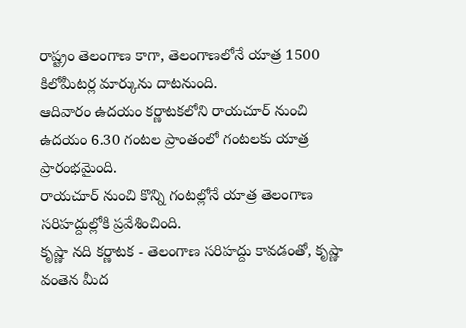రాష్ట్రం తెలంగాణ కాగా, తెలంగాణలోనే యాత్ర 1500 కిలోమీటర్ల మార్కును దాటనుంది.
ఆదివారం ఉదయం కర్ణాటకలోని రాయచూర్ నుంచి ఉదయం 6.30 గంటల ప్రాంతంలో గంటలకు యాత్ర ప్రారంభమైంది.
రాయచూర్ నుంచి కొన్ని గంటల్లోనే యాత్ర తెలంగాణ సరిహద్దుల్లోకి ప్రవేశించింది.
కృష్ణా నది కర్ణాటక - తెలంగాణ సరిహద్దు కావడంతో, కృష్ణా వంతెన మీద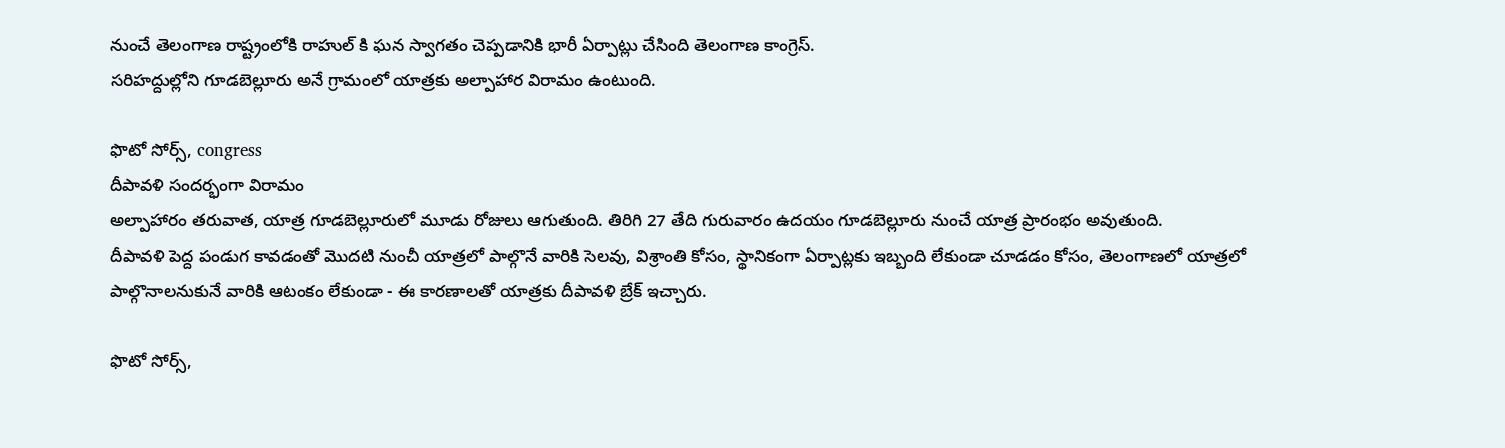నుంచే తెలంగాణ రాష్ట్రంలోకి రాహుల్ కి ఘన స్వాగతం చెప్పడానికి భారీ ఏర్పాట్లు చేసింది తెలంగాణ కాంగ్రెస్.
సరిహద్దుల్లోని గూడబెల్లూరు అనే గ్రామంలో యాత్రకు అల్పాహార విరామం ఉంటుంది.

ఫొటో సోర్స్, congress
దీపావళి సందర్భంగా విరామం
అల్పాహారం తరువాత, యాత్ర గూడబెల్లూరులో మూడు రోజులు ఆగుతుంది. తిరిగి 27 తేది గురువారం ఉదయం గూడబెల్లూరు నుంచే యాత్ర ప్రారంభం అవుతుంది.
దీపావళి పెద్ద పండుగ కావడంతో మొదటి నుంచీ యాత్రలో పాల్గొనే వారికి సెలవు, విశ్రాంతి కోసం, స్థానికంగా ఏర్పాట్లకు ఇబ్బంది లేకుండా చూడడం కోసం, తెలంగాణలో యాత్రలో పాల్గొనాలనుకునే వారికి ఆటంకం లేకుండా - ఈ కారణాలతో యాత్రకు దీపావళి బ్రేక్ ఇచ్చారు.

ఫొటో సోర్స్,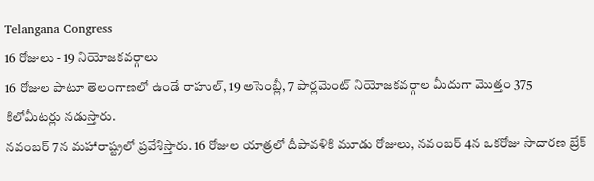Telangana Congress
16 రోజులు - 19 నియోజకవర్గాలు
16 రోజుల పాటూ తెలంగాణలో ఉండే రాహుల్, 19 అసెంబ్లీ, 7 పార్లమెంట్ నియోజకవర్గాల మీదుగా మొత్తం 375 కిలోమీటర్లు నడుస్తారు.
నవంబర్ 7న మహారాష్ట్రలో ప్రవేశిస్తారు. 16 రోజుల యాత్రలో దీపావళికి మూడు రోజులు, నవంబర్ 4న ఒకరోజు సాదారణ బ్రేక్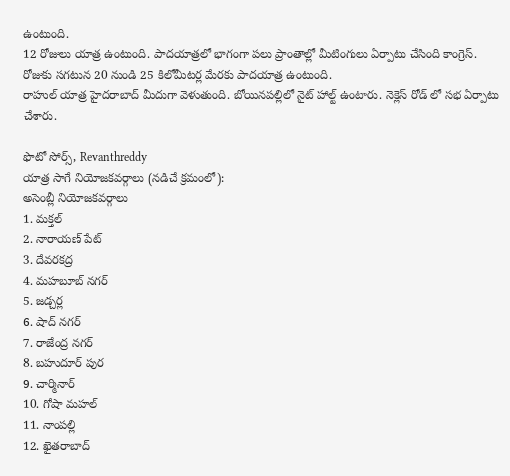ఉంటుంది.
12 రోజులు యాత్ర ఉంటుంది. పాదయాత్రలో భాగంగా పలు ప్రాంతాల్లో మీటింగులు ఏర్పాటు చేసింది కాంగ్రెస్.
రోజుకు సగటున 20 నుండి 25 కిలోమీటర్ల మేరకు పాదయాత్ర ఉంటుంది.
రాహుల్ యాత్ర హైదరాబాద్ మీదుగా వెళుతుంది. బోయినపల్లిలో నైట్ హాల్ట్ ఉంటారు. నెక్లెస్ రోడ్ లో సభ ఏర్పాటు చేశారు.

ఫొటో సోర్స్, Revanthreddy
యాత్ర సాగే నియోజకవర్గాలు (నడిచే క్రమంలో):
అసెంబ్లీ నియోజకవర్గాలు
1. మక్తల్
2. నారాయణ్ పేట్
3. దేవరకద్ర
4. మహబూబ్ నగర్
5. జడ్చర్ల
6. షాద్ నగర్
7. రాజేంద్ర నగర్
8. బహుదూర్ పుర
9. చార్మినార్
10. గోషా మహల్
11. నాంపల్లి
12. ఖైతరాబాద్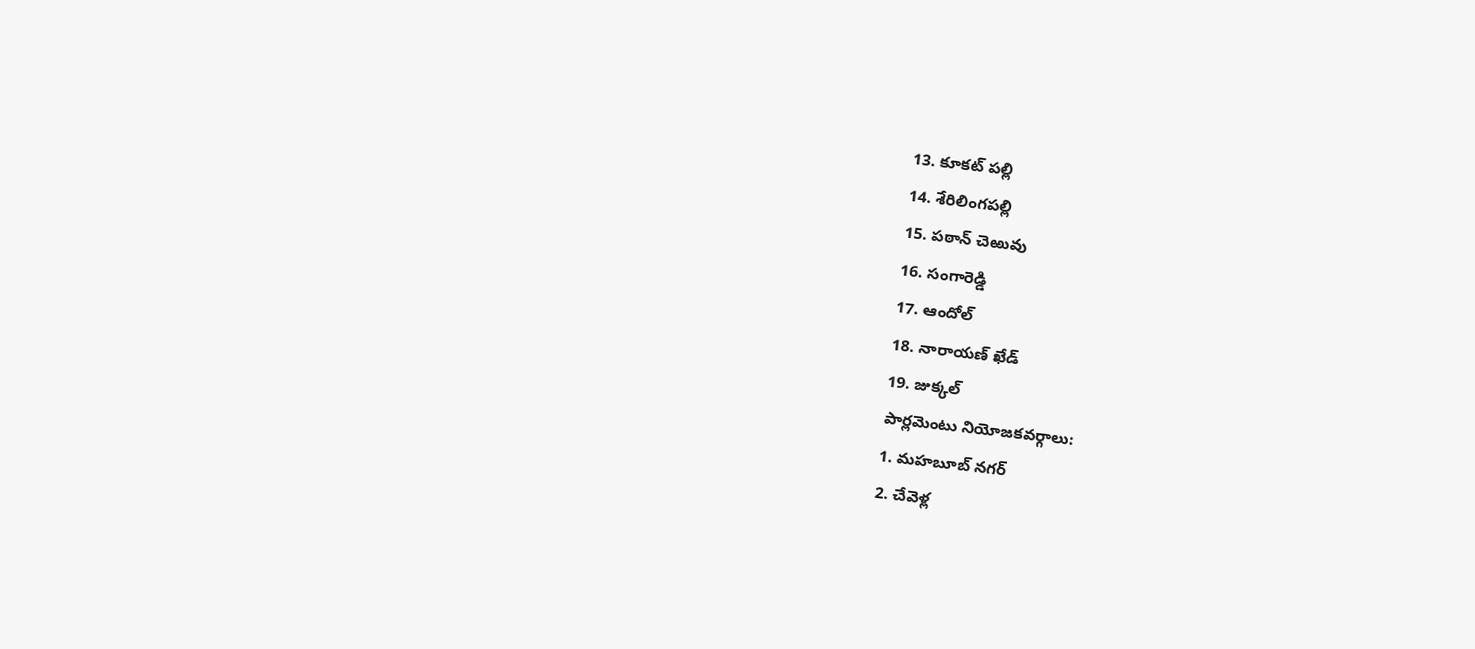13. కూకట్ పల్లి
14. శేరిలింగపల్లి
15. పఠాన్ చెఱువు
16. సంగారెడ్డి
17. ఆందోల్
18. నారాయణ్ ఖేడ్
19. జుక్కల్
పార్లమెంటు నియోజకవర్గాలు:
1. మహబూబ్ నగర్
2. చేవెళ్ల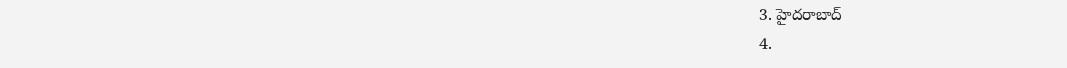3. హైదరాబాద్
4.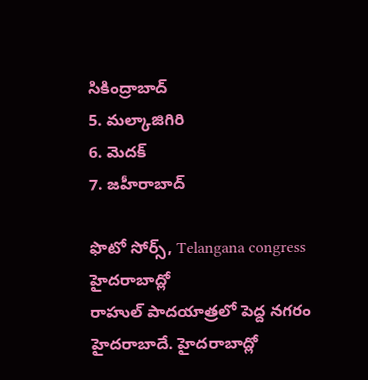సికింద్రాబాద్
5. మల్కాజిగిరి
6. మెదక్
7. జహీరాబాద్

ఫొటో సోర్స్, Telangana congress
హైదరాబాద్లో
రాహుల్ పాదయాత్రలో పెద్ద నగరం హైదరాబాదే. హైదరాబాద్లో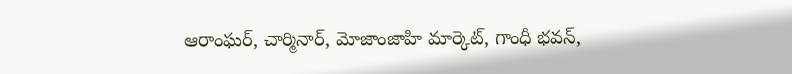ఆరాంఘర్, చార్మినార్, మోజాంజాహి మార్కెట్, గాంధీ భవన్,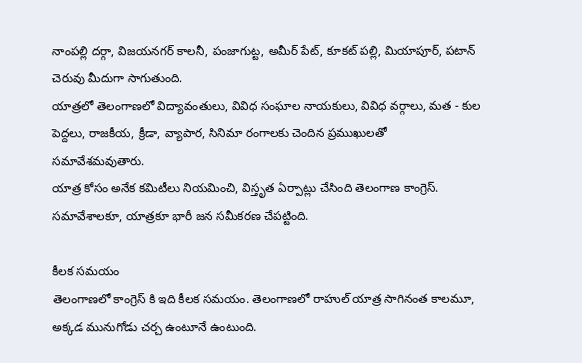నాంపల్లి దర్గా, విజయనగర్ కాలనీ, పంజాగుట్ట, అమీర్ పేట్, కూకట్ పల్లి, మియాపూర్, పటాన్ చెరువు మీదుగా సాగుతుంది.
యాత్రలో తెలంగాణలో విద్యావంతులు, వివిధ సంఘాల నాయకులు, వివిధ వర్గాలు, మత - కుల పెద్దలు, రాజకీయ, క్రీడా, వ్యాపార, సినిమా రంగాలకు చెందిన ప్రముఖులతో సమావేశమవుతారు.
యాత్ర కోసం అనేక కమిటీలు నియమించి, విస్తృత ఏర్పాట్లు చేసింది తెలంగాణ కాంగ్రెస్. సమావేశాలకూ, యాత్రకూ భారీ జన సమీకరణ చేపట్టింది.

కీలక సమయం
తెలంగాణలో కాంగ్రెస్ కి ఇది కీలక సమయం. తెలంగాణలో రాహుల్ యాత్ర సాగినంత కాలమూ, అక్కడ మునుగోడు చర్చ ఉంటూనే ఉంటుంది.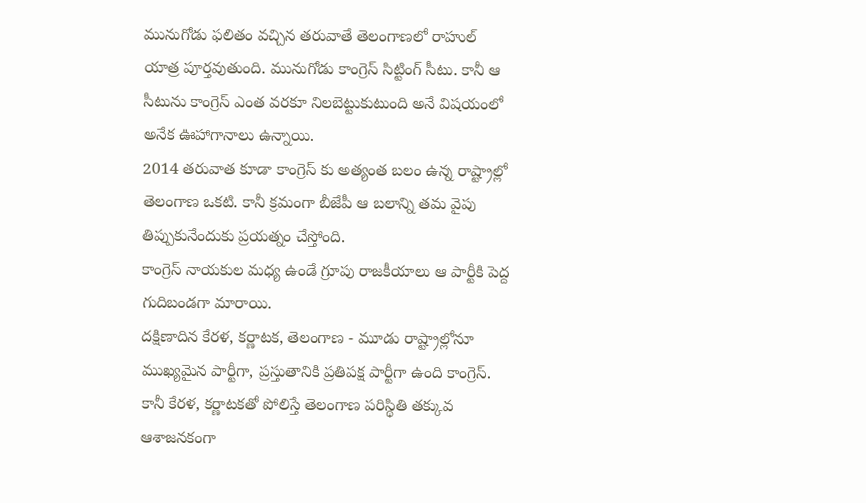మునుగోడు ఫలితం వచ్చిన తరువాతే తెలంగాణలో రాహుల్ యాత్ర పూర్తవుతుంది. మునుగోడు కాంగ్రెస్ సిట్టింగ్ సీటు. కానీ ఆ సీటును కాంగ్రెస్ ఎంత వరకూ నిలబెట్టుకుటుంది అనే విషయంలో అనేక ఊహాగానాలు ఉన్నాయి.
2014 తరువాత కూడా కాంగ్రెస్ కు అత్యంత బలం ఉన్న రాష్ట్రాల్లో తెలంగాణ ఒకటి. కానీ క్రమంగా బీజేపీ ఆ బలాన్ని తమ వైపు తిప్పుకునేందుకు ప్రయత్నం చేస్తోంది.
కాంగ్రెస్ నాయకుల మధ్య ఉండే గ్రూపు రాజకీయాలు ఆ పార్టీకి పెద్ద గుదిబండగా మారాయి.
దక్షిణాదిన కేరళ, కర్ణాటక, తెలంగాణ - మూడు రాష్ట్రాల్లోనూ ముఖ్యమైన పార్టీగా, ప్రస్తుతానికి ప్రతిపక్ష పార్టీగా ఉంది కాంగ్రెస్. కానీ కేరళ, కర్ణాటకతో పోలిస్తే తెలంగాణ పరిస్థితి తక్కువ ఆశాజనకంగా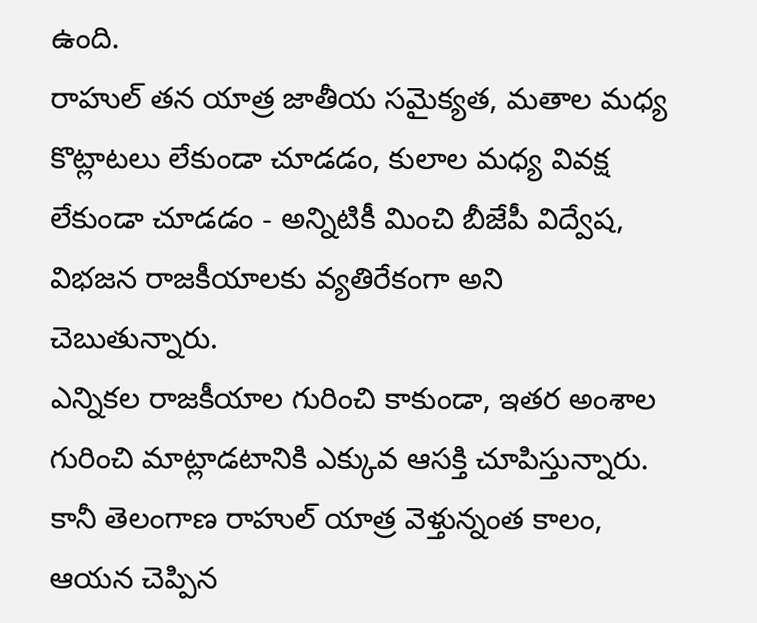ఉంది.
రాహుల్ తన యాత్ర జాతీయ సమైక్యత, మతాల మధ్య కొట్లాటలు లేకుండా చూడడం, కులాల మధ్య వివక్ష లేకుండా చూడడం - అన్నిటికీ మించి బీజేపీ విద్వేష, విభజన రాజకీయాలకు వ్యతిరేకంగా అని చెబుతున్నారు.
ఎన్నికల రాజకీయాల గురించి కాకుండా, ఇతర అంశాల గురించి మాట్లాడటానికి ఎక్కువ ఆసక్తి చూపిస్తున్నారు.
కానీ తెలంగాణ రాహుల్ యాత్ర వెళ్తున్నంత కాలం, ఆయన చెప్పిన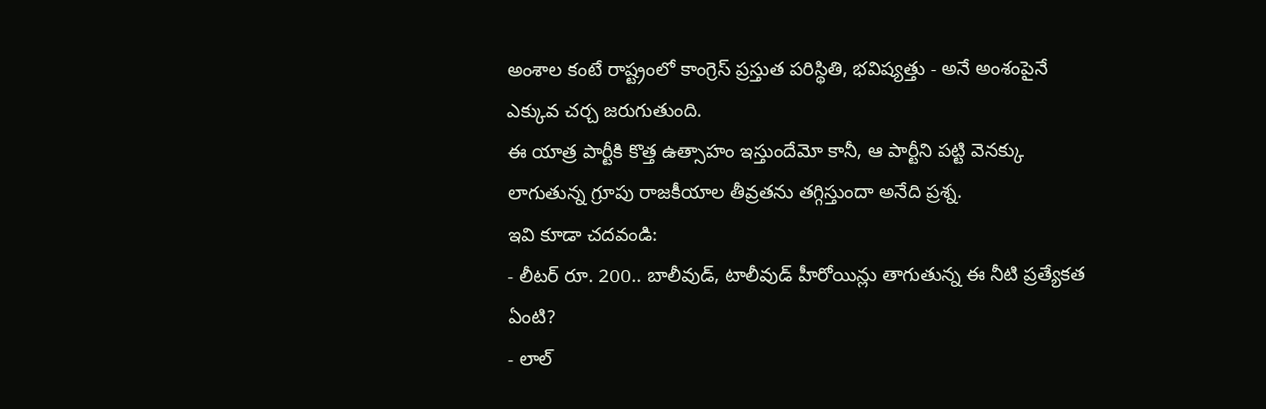అంశాల కంటే రాష్ట్రంలో కాంగ్రెస్ ప్రస్తుత పరిస్థితి, భవిష్యత్తు - అనే అంశంపైనే ఎక్కువ చర్చ జరుగుతుంది.
ఈ యాత్ర పార్టీకి కొత్త ఉత్సాహం ఇస్తుందేమో కానీ, ఆ పార్టీని పట్టి వెనక్కు లాగుతున్న గ్రూపు రాజకీయాల తీవ్రతను తగ్గిస్తుందా అనేది ప్రశ్న.
ఇవి కూడా చదవండి:
- లీటర్ రూ. 200.. బాలీవుడ్, టాలీవుడ్ హీరోయిన్లు తాగుతున్న ఈ నీటి ప్రత్యేకత ఏంటి?
- లాల్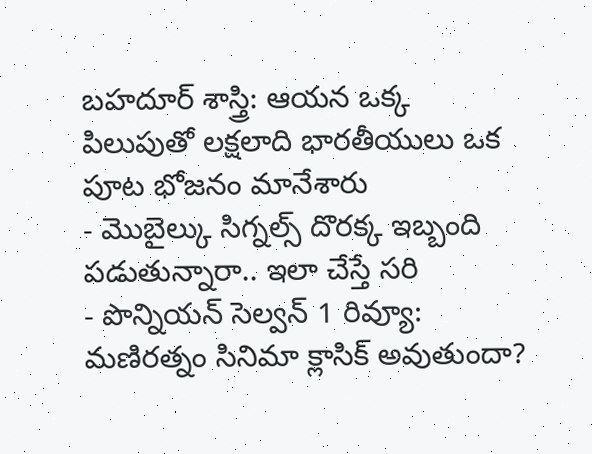బహదూర్ శాస్త్రి: ఆయన ఒక్క పిలుపుతో లక్షలాది భారతీయులు ఒక పూట భోజనం మానేశారు
- మొబైల్కు సిగ్నల్స్ దొరక్క ఇబ్బంది పడుతున్నారా.. ఇలా చేస్తే సరి
- పొన్నియన్ సెల్వన్ 1 రివ్యూ: మణిరత్నం సినిమా క్లాసిక్ అవుతుందా?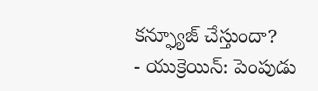కన్ఫ్యూజ్ చేస్తుందా?
- యుక్రెయిన్: పెంపుడు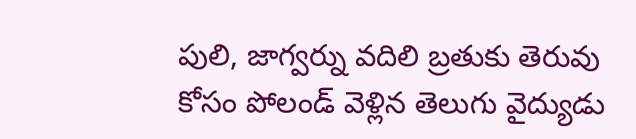పులి, జాగ్వర్ను వదిలి బ్రతుకు తెరువు కోసం పోలండ్ వెళ్లిన తెలుగు వైద్యుడు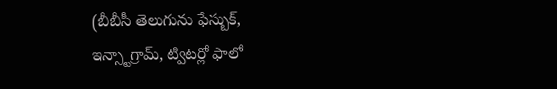(బీబీసీ తెలుగును ఫేస్బుక్, ఇన్స్టాగ్రామ్, ట్విటర్లో ఫాలో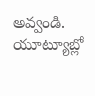అవ్వండి. యూట్యూబ్లో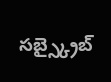సబ్స్క్రైబ్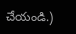చేయండి.)